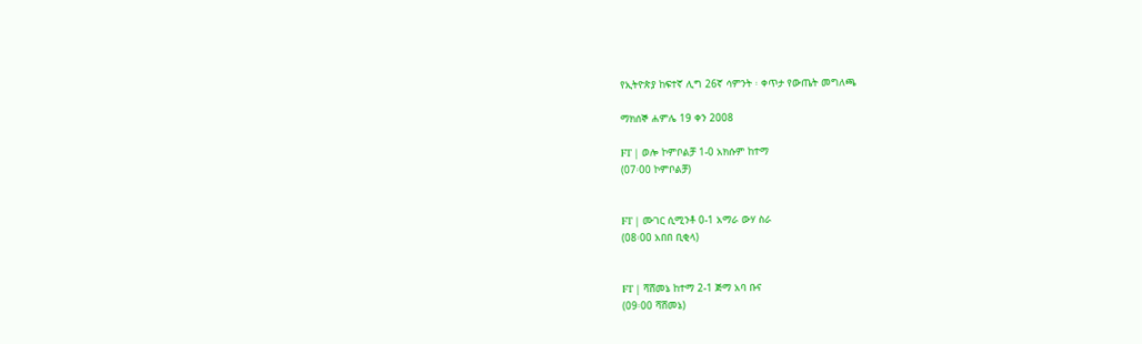የኢትዮጵያ ከፍተኛ ሊግ 26ኛ ሳምንት ፡ ቀጥታ የውጤት መግለጫ

ማክሰኞ ሐምሌ 19 ቀን 2008

FT | ወሎ ኮምቦልቻ 1-0 አክሱም ከተማ
(07፡00 ኮምቦልቻ)


FT | ሙገር ሲሚንቶ 0-1 አማራ ውሃ ስራ
(08፡00 አበበ ቢቂላ)


FT | ሻሸመኔ ከተማ 2-1 ጅማ አባ ቡና
(09፡00 ሻሸመኔ)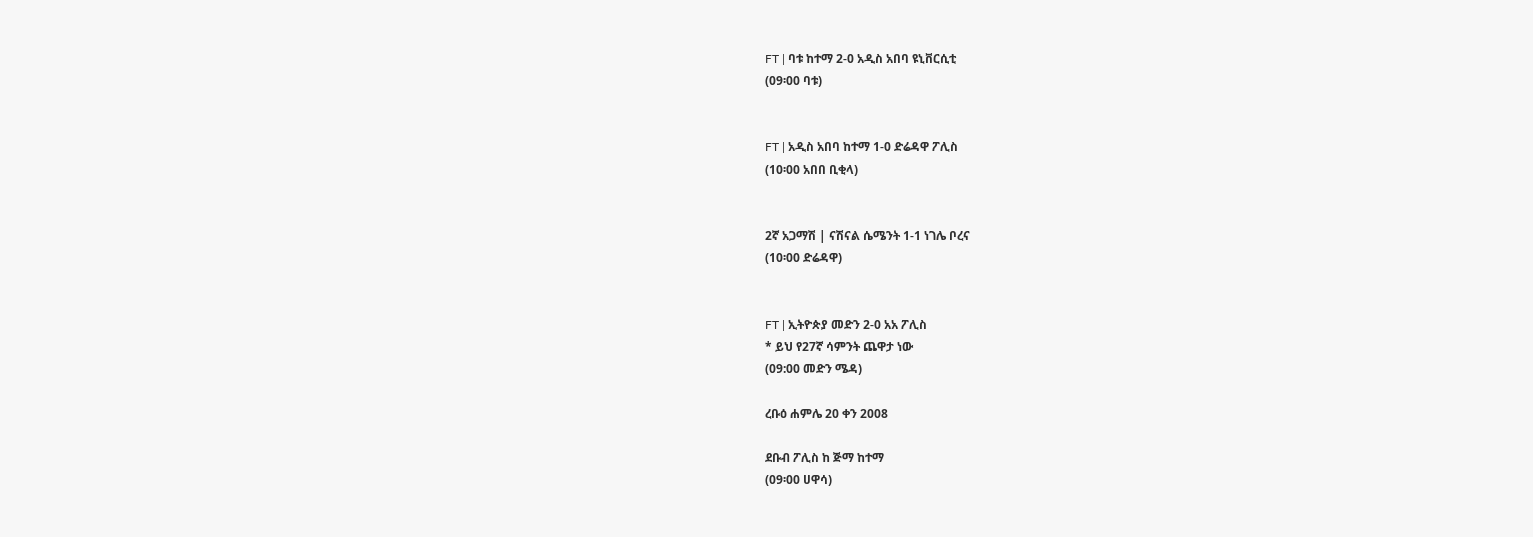FT | ባቱ ከተማ 2-0 አዲስ አበባ ዩኒቨርሲቲ
(09፡00 ባቱ)


FT | አዲስ አበባ ከተማ 1-0 ድሬዳዋ ፖሊስ
(10፡00 አበበ ቢቂላ)


2ኛ አጋማሽ | ናሽናል ሴሜንት 1-1 ነገሌ ቦረና
(10፡00 ድሬዳዋ)


FT | ኢትዮጵያ መድን 2-0 አአ ፖሊስ
* ይህ የ27ኛ ሳምንት ጨዋታ ነው
(09:00 መድን ሜዳ)

ረቡዕ ሐምሌ 20 ቀን 2008

ደቡብ ፖሊስ ከ ጅማ ከተማ
(09፡00 ሀዋሳ)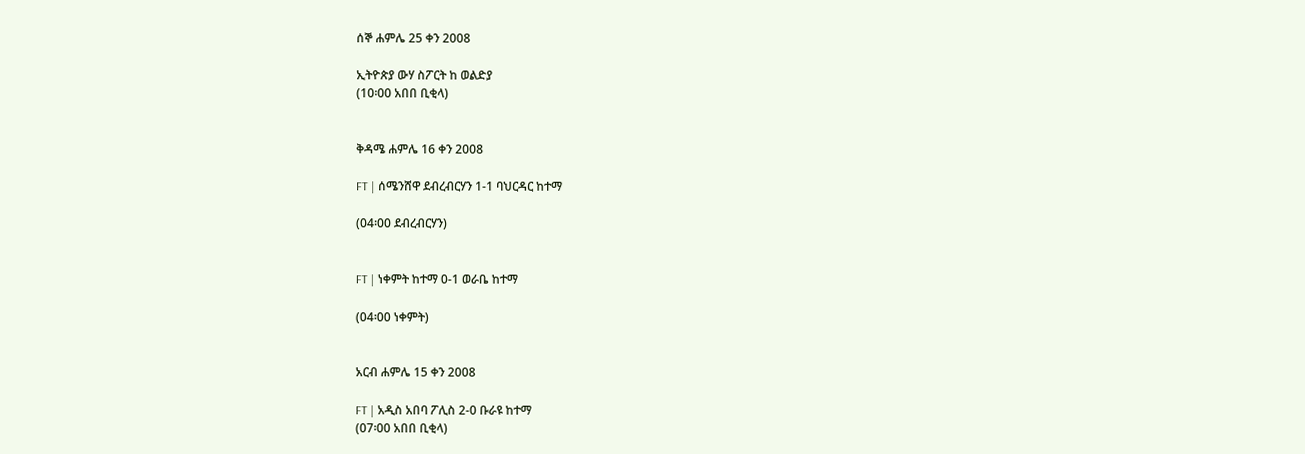ሰኞ ሐምሌ 25 ቀን 2008

ኢትዮጵያ ውሃ ስፖርት ከ ወልድያ
(10፡00 አበበ ቢቂላ)


ቅዳሜ ሐምሌ 16 ቀን 2008

FT | ሰሜንሸዋ ደብረብርሃን 1-1 ባህርዳር ከተማ

(04፡00 ደብረብርሃን)


FT | ነቀምት ከተማ 0-1 ወራቤ ከተማ

(04፡00 ነቀምት)


አርብ ሐምሌ 15 ቀን 2008

FT | አዲስ አበባ ፖሊስ 2-0 ቡራዩ ከተማ
(07፡00 አበበ ቢቂላ)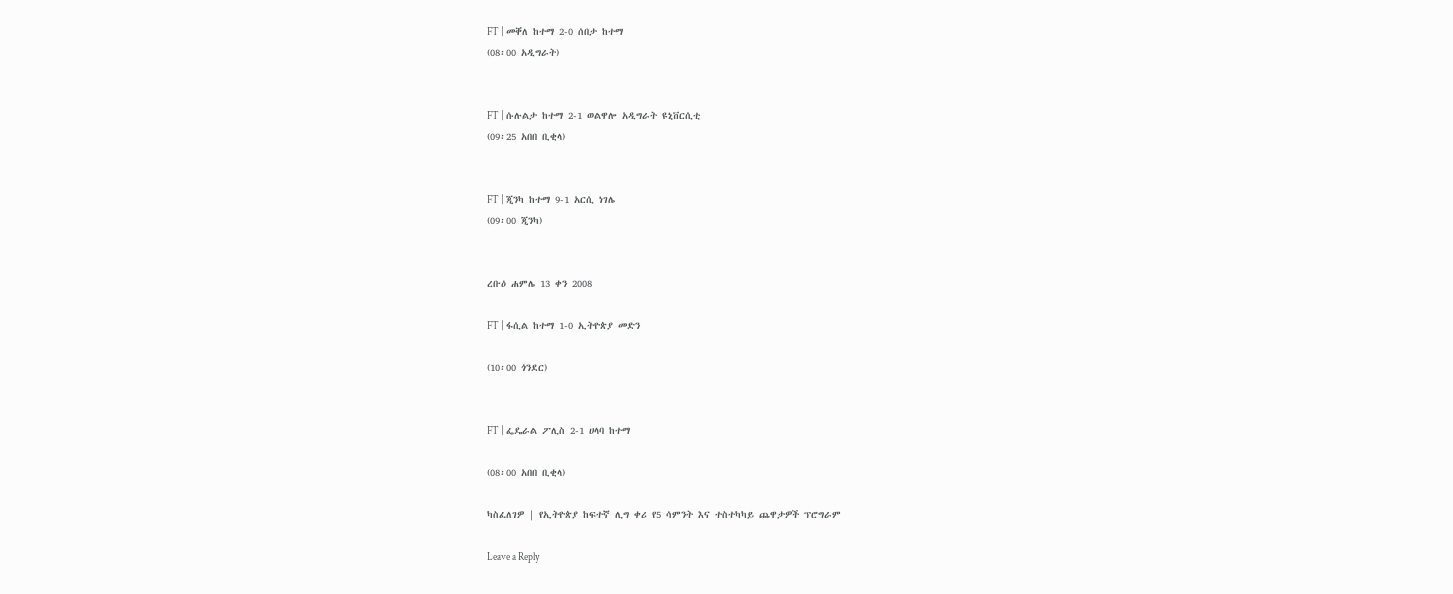FT | መቐለ ከተማ 2-0 ሰበታ ከተማ
(08፡00 አዲግራት)


FT | ሱሉልታ ከተማ 2-1 ወልዋሎ አዲግራት ዩኒቨርሲቲ
(09፡25 አበበ ቢቂላ)


FT | ጂንካ ከተማ 9-1 አርሲ ነገሌ
(09፡00 ጂንካ)


ረቡዕ ሐምሌ 13 ቀን 2008

FT | ፋሲል ከተማ 1-0 ኢትዮጵያ መድን

(10፡00 ጎንደር)


FT | ፌዴራል ፖሊስ 2-1 ሀላባ ከተማ

(08፡00 አበበ ቢቂላ)

ካስፈለገዎ | የኢትዮጵያ ከፍተኛ ሊግ ቀሪ የ5 ሳምንት እና ተስተካካይ ጨዋታዎች ፕሮግራም

Leave a Reply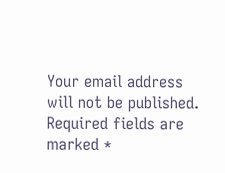Your email address will not be published. Required fields are marked *